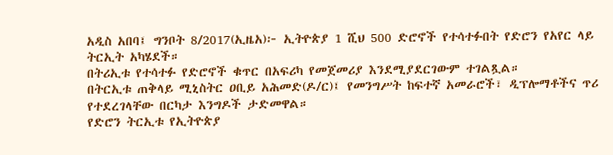አዲስ አበባ፤ ግንቦት 8/2017(ኢዜአ)፦ ኢትዮጵያ 1 ሺህ 500 ድሮኖች የተሳተፉበት የድሮን የአየር ላይ ትርኢት አካሄደች።
በትሪኢቱ የተሳተፉ የድሮኖች ቁጥር በአፍሪካ የመጀመሪያ እንደሚያደርገውም ተገልጿል።
በትርኢቱ ጠቅላይ ሚኒስትር ዐቢይ አሕመድ(ዶ/ር)፤ የመንግሥት ከፍተኛ አመራሮች፣ ዲፕሎማቶችና ጥሪ የተደረገላቸው በርካታ እንግዶች ታድመዋል።
የድሮን ትርኢቱ የኢትዮጵያ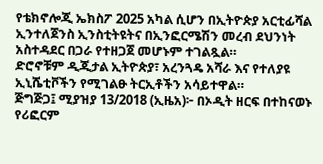የቴክኖሎጂ ኤክስፖ 2025 አካል ሲሆን በኢትዮጵያ አርቲፊሻል ኢንተለጀንስ ኢንስቲትዩትና በኢንፎርሜሽን መረብ ደህንነት አስተዳደር በጋራ የተዘጋጀ መሆኑም ተገልጿል።
ድሮኖቹም ዲጂታል ኢትዮጵያ፣ አረንጓዴ አሻራ እና የተለያዩ ኢኒሼቲቮችን የሚገልፁ ትርኢቶችን አሳይተዋል።
ጅግጅጋ፤ ሚያዝያ 13/2018 (ኢዜአ)፦ በኦዲት ዘርፍ በተከናወኑ የሪፎርም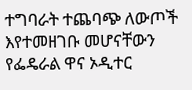ተግባራት ተጨባጭ ለውጦች እየተመዘገቡ መሆናቸውን የፌዴራል ዋና ኦዲተር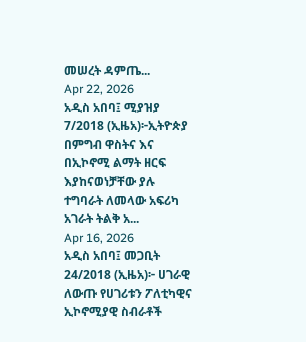መሠረት ዳምጤ...
Apr 22, 2026
አዲስ አበባ፤ ሚያዝያ 7/2018 (ኢዜአ)፦ኢትዮጵያ በምግብ ዋስትና እና በኢኮኖሚ ልማት ዘርፍ እያከናወነቻቸው ያሉ ተግባራት ለመላው አፍሪካ አገራት ትልቅ አ...
Apr 16, 2026
አዲስ አበባ፤ መጋቢት 24/2018 (ኢዜአ)፦ ሀገራዊ ለውጡ የሀገሪቱን ፖለቲካዊና ኢኮኖሚያዊ ስብራቶች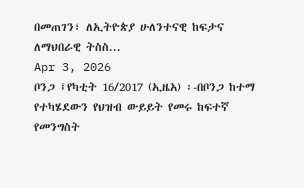በመጠገን፣ ለኢትዮጵያ ሁለንተናዊ ከፍታና ለማህበራዊ ትስስ...
Apr 3, 2026
ቦንጋ ፤የካቲት 16/2017 (ኢዜአ) ፡-በቦንጋ ከተማ የተካሄደውን የህዝብ ውይይት የመሩ ከፍተኛ የመንግስት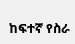ከፍተኛ የስራ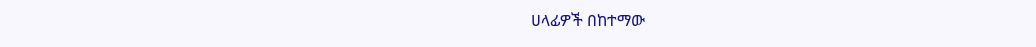ሀላፊዎች በከተማው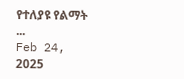የተለያዩ የልማት ...
Feb 24, 2025